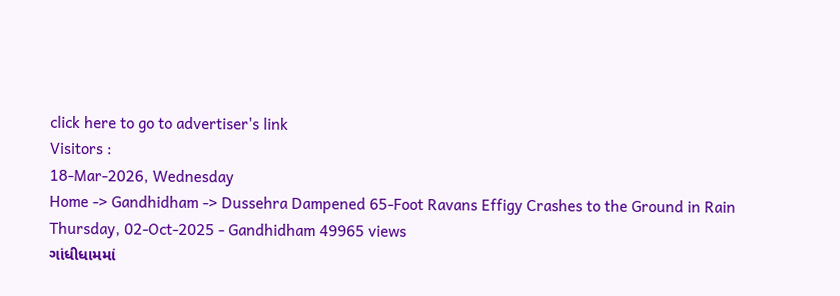click here to go to advertiser's link
Visitors :
18-Mar-2026, Wednesday
Home -> Gandhidham -> Dussehra Dampened 65-Foot Ravans Effigy Crashes to the Ground in Rain
Thursday, 02-Oct-2025 - Gandhidham 49965 views
ગાંધીધામમાં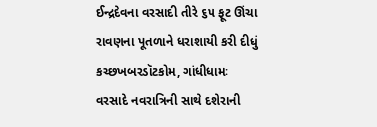ઈન્દ્રદેવના વરસાદી તીરે ૬૫ ફૂટ ઊંચા રાવણના પૂતળાને ધરાશાયી કરી દીધું
કચ્છખબરડૉટકોમ, ગાંધીધામઃ વરસાદે નવરાત્રિની સાથે દશેરાની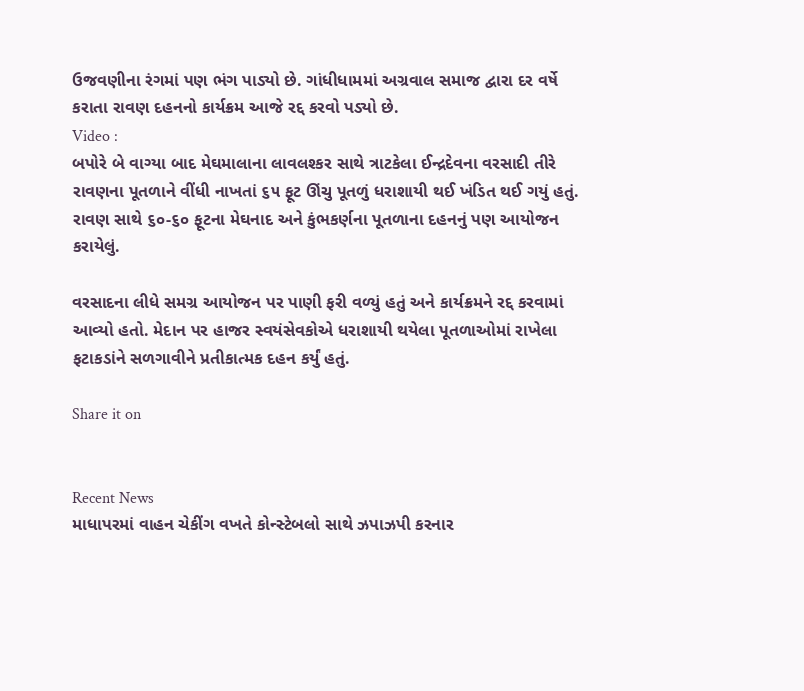ઉજવણીના રંગમાં પણ ભંગ પાડ્યો છે. ગાંધીધામમાં અગ્રવાલ સમાજ દ્વારા દર વર્ષે કરાતા રાવણ દહનનો કાર્યક્રમ આજે રદ્દ કરવો પડ્યો છે.
Video :
બપોરે બે વાગ્યા બાદ મેઘમાલાના લાવલશ્કર સાથે ત્રાટકેલા ઈન્દ્રદેવના વરસાદી તીરે રાવણના પૂતળાને વીંધી નાખતાં ૬૫ ફૂટ ઊંચુ પૂતળું ધરાશાયી થઈ ખંડિત થઈ ગયું હતું. રાવણ સાથે ૬૦-૬૦ ફૂટના મેઘનાદ અને કુંભકર્ણના પૂતળાના દહનનું પણ આયોજન કરાયેલું.

વરસાદના લીધે સમગ્ર આયોજન પર પાણી ફરી વળ્યું હતું અને કાર્યક્રમને રદ્દ કરવામાં આવ્યો હતો. મેદાન પર હાજર સ્વયંસેવકોએ ધરાશાયી થયેલા પૂતળાઓમાં રાખેલા ફટાકડાંને સળગાવીને પ્રતીકાત્મક દહન કર્યું હતું.

Share it on


Recent News
માધાપરમાં વાહન ચેકીંગ વખતે કોન્સ્ટેબલો સાથે ઝપાઝપી કરનાર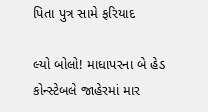પિતા પુત્ર સામે ફરિયાદ

લ્યો બોલો! માધાપરના બે હેડ કોન્સ્ટેબલે જાહેરમાં માર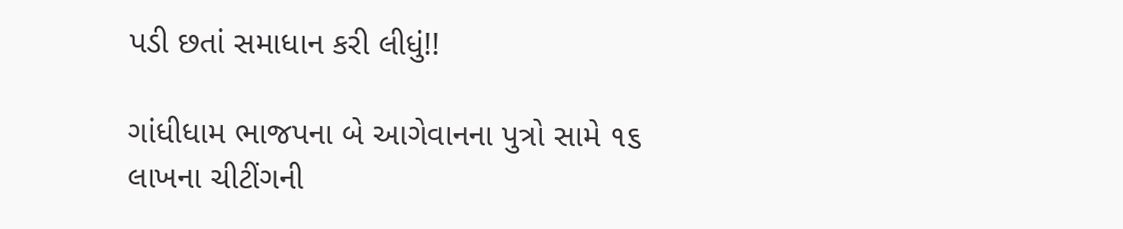પડી છતાં સમાધાન કરી લીધું!!

ગાંધીધામ ભાજપના બે આગેવાનના પુત્રો સામે ૧૬ લાખના ચીટીંગની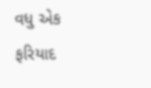વધુ એક ફરિયાદ